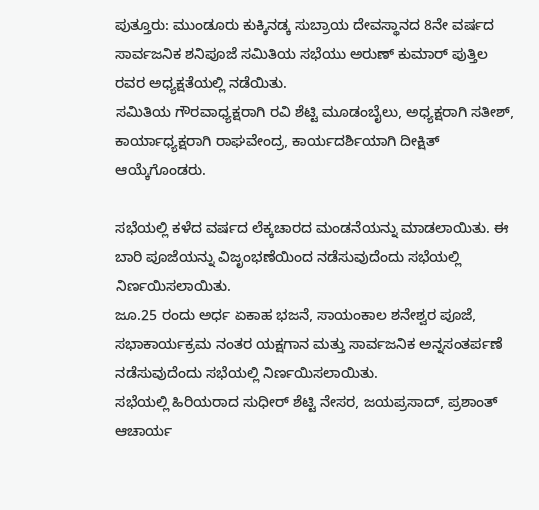ಪುತ್ತೂರು: ಮುಂಡೂರು ಕುಕ್ಕಿನಡ್ಕ ಸುಬ್ರಾಯ ದೇವಸ್ಥಾನದ 8ನೇ ವರ್ಷದ ಸಾರ್ವಜನಿಕ ಶನಿಪೂಜೆ ಸಮಿತಿಯ ಸಭೆಯು ಅರುಣ್ ಕುಮಾರ್ ಪುತ್ತಿಲ ರವರ ಅಧ್ಯಕ್ಷತೆಯಲ್ಲಿ ನಡೆಯಿತು.
ಸಮಿತಿಯ ಗೌರವಾಧ್ಯಕ್ಷರಾಗಿ ರವಿ ಶೆಟ್ಟಿ ಮೂಡಂಬೈಲು, ಅಧ್ಯಕ್ಷರಾಗಿ ಸತೀಶ್, ಕಾರ್ಯಾಧ್ಯಕ್ಷರಾಗಿ ರಾಘವೇಂದ್ರ, ಕಾರ್ಯದರ್ಶಿಯಾಗಿ ದೀಕ್ಷಿತ್ ಆಯ್ಕೆಗೊಂಡರು.

ಸಭೆಯಲ್ಲಿ ಕಳೆದ ವರ್ಷದ ಲೆಕ್ಕಚಾರದ ಮಂಡನೆಯನ್ನು ಮಾಡಲಾಯಿತು. ಈ ಬಾರಿ ಪೂಜೆಯನ್ನು ವಿಜೃಂಭಣೆಯಿಂದ ನಡೆಸುವುದೆಂದು ಸಭೆಯಲ್ಲಿ ನಿರ್ಣಯಿಸಲಾಯಿತು.
ಜೂ.25 ರಂದು ಅರ್ಧ ಏಕಾಹ ಭಜನೆ, ಸಾಯಂಕಾಲ ಶನೇಶ್ವರ ಪೂಜೆ, ಸಭಾಕಾರ್ಯಕ್ರಮ ನಂತರ ಯಕ್ಷಗಾನ ಮತ್ತು ಸಾರ್ವಜನಿಕ ಅನ್ನಸಂತರ್ಪಣೆ ನಡೆಸುವುದೆಂದು ಸಭೆಯಲ್ಲಿ ನಿರ್ಣಯಿಸಲಾಯಿತು.
ಸಭೆಯಲ್ಲಿ ಹಿರಿಯರಾದ ಸುಧೀರ್ ಶೆಟ್ಟಿ ನೇಸರ, ಜಯಪ್ರಸಾದ್, ಪ್ರಶಾಂತ್ ಆಚಾರ್ಯ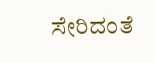ಸೇರಿದಂತೆ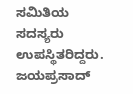ಸಮಿತಿಯ ಸದಸ್ಯರು ಉಪಸ್ಥಿತರಿದ್ದರು. ಜಯಪ್ರಸಾದ್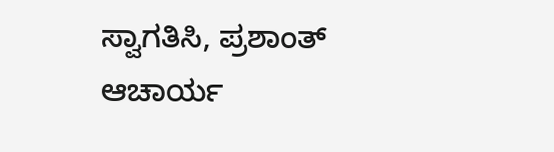ಸ್ವಾಗತಿಸಿ, ಪ್ರಶಾಂತ್ ಆಚಾರ್ಯ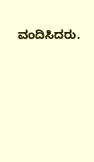ವಂದಿಸಿದರು.